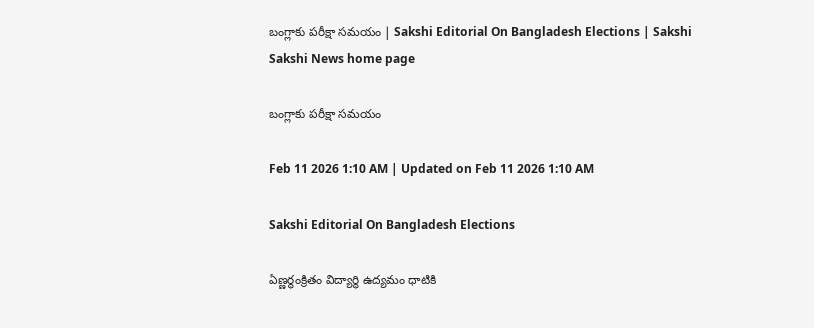బంగ్లాకు పరీక్షా సమయం | Sakshi Editorial On Bangladesh Elections | Sakshi
Sakshi News home page

బంగ్లాకు పరీక్షా సమయం

Feb 11 2026 1:10 AM | Updated on Feb 11 2026 1:10 AM

Sakshi Editorial On Bangladesh Elections

ఏణ్ణర్థంక్రితం విద్యార్థి ఉద్యమం ధాటికి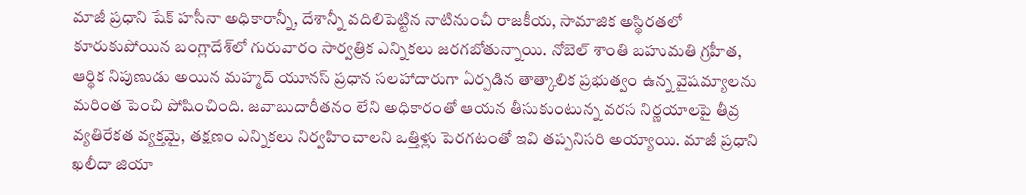మాజీ ప్రధాని షేక్‌ హసీనా అధికారాన్నీ, దేశాన్నీ వదిలిపెట్టిన నాటినుంచీ రాజకీయ, సామాజిక అస్థిరతలో కూరుకుపోయిన బంగ్లాదేశ్‌లో గురువారం సార్వత్రిక ఎన్నికలు జరగబోతున్నాయి. నోబెల్‌ శాంతి బహుమతి గ్రహీత, ఆర్థిక నిపుణుడు అయిన మహ్మద్‌ యూనస్‌ ప్రధాన సలహాదారుగా ఏర్పడిన తాత్కాలిక ప్రభుత్వం ఉన్న వైషమ్యాలను మరింత పెంచి పోషించింది. జవాబుదారీతనం లేని అధికారంతో ఆయన తీసుకుంటున్న వరస నిర్ణయాలపై తీవ్ర వ్యతిరేకత వ్యక్తమై, తక్షణం ఎన్నికలు నిర్వహించాలని ఒత్తిళ్లు పెరగటంతో ఇవి తప్పనిసరి అయ్యాయి. మాజీ ప్రధాని ఖలీదా జియా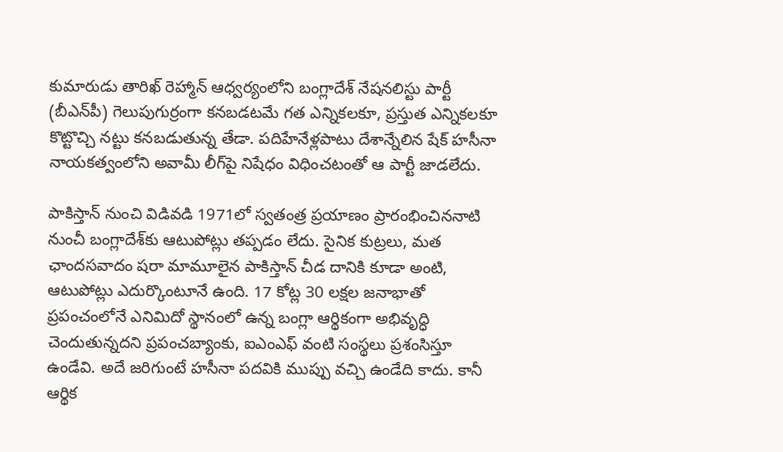కుమారుడు తారిఖ్‌ రెహ్మాన్‌ ఆధ్వర్యంలోని బంగ్లాదేశ్‌ నేషనలిస్టు పార్టీ (బీఎన్‌పీ) గెలుపుగుర్రంగా కనబడటమే గత ఎన్నికలకూ, ప్రస్తుత ఎన్నికలకూ కొట్టొచ్చి నట్టు కనబడుతున్న తేడా. పదిహేనేళ్లపాటు దేశాన్నేలిన షేక్‌ హసీనా నాయకత్వంలోని అవామీ లీగ్‌పై నిషేధం విధించటంతో ఆ పార్టీ జాడలేదు.

పాకిస్తాన్‌ నుంచి విడివడి 1971లో స్వతంత్ర ప్రయాణం ప్రారంభించిననాటి నుంచీ బంగ్లాదేశ్‌కు ఆటుపోట్లు తప్పడం లేదు. సైనిక కుట్రలు, మత ఛాందసవాదం షరా మామూలైన పాకిస్తాన్‌ చీడ దానికి కూడా అంటి, ఆటుపోట్లు ఎదుర్కొంటూనే ఉంది. 17 కోట్ల 30 లక్షల జనాభాతో ప్రపంచంలోనే ఎనిమిదో స్థానంలో ఉన్న బంగ్లా ఆర్థికంగా అభివృద్ధి చెందుతున్నదని ప్రపంచబ్యాంకు, ఐఎంఎఫ్‌ వంటి సంస్థలు ప్రశంసిస్తూ ఉండేవి. అదే జరిగుంటే హసీనా పదవికి ముప్పు వచ్చి ఉండేది కాదు. కానీ ఆర్థిక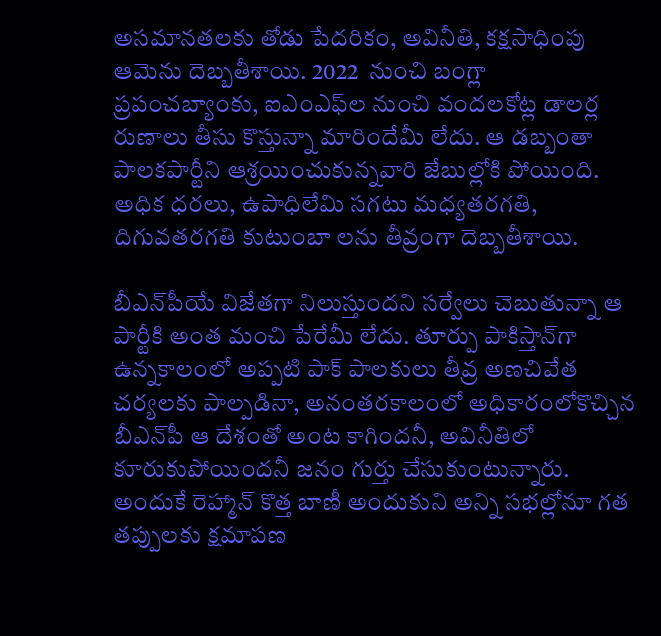అసమానతలకు తోడు పేదరికం, అవినీతి, కక్షసాధింపు ఆమెను దెబ్బతీశాయి. 2022  నుంచి బంగ్లా ప్రపంచబ్యాంకు, ఐఎంఎఫ్‌ల నుంచి వందలకోట్ల డాలర్ల రుణాలు తీసు కొస్తున్నా మారిందేమీ లేదు. ఆ డబ్బంతా పాలకపార్టీని ఆశ్రయించుకున్నవారి జేబుల్లోకి పోయింది. అధిక ధరలు, ఉపాధిలేమి సగటు మధ్యతరగతి, దిగువతరగతి కుటుంబా లను తీవ్రంగా దెబ్బతీశాయి.

బీఎన్‌పీయే విజేతగా నిలుస్తుందని సర్వేలు చెబుతున్నా ఆ పార్టీకి అంత మంచి పేరేమీ లేదు. తూర్పు పాకిస్తాన్‌గా ఉన్నకాలంలో అప్పటి పాక్‌ పాలకులు తీవ్ర అణచివేత చర్యలకు పాల్పడినా, అనంతరకాలంలో అధికారంలోకొచ్చిన బీఎన్‌పీ ఆ దేశంతో అంట కాగిందనీ, అవినీతిలో కూరుకుపోయిందనీ జనం గుర్తు చేసుకుంటున్నారు. అందుకే రెహ్మాన్‌ కొత్త బాణీ అందుకుని అన్ని సభల్లోనూ గత తప్పులకు క్షమాపణ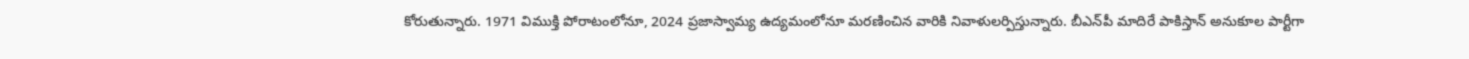కోరుతున్నారు. 1971 విముక్తి పోరాటంలోనూ, 2024 ప్రజాస్వామ్య ఉద్యమంలోనూ మరణించిన వారికి నివాళులర్పిస్తున్నారు. బీఎన్‌పీ మాదిరే పాకిస్తాన్‌ అనుకూల పార్టీగా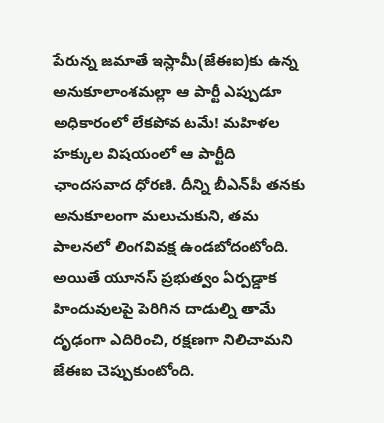పేరున్న జమాతే ఇస్లామీ(జేఈఐ)కు ఉన్న అనుకూలాంశమల్లా ఆ పార్టీ ఎప్పుడూ అధికారంలో లేకపోవ టమే! మహిళల హక్కుల విషయంలో ఆ పార్టీది ఛాందసవాద ధోరణి. దీన్ని బీఎన్‌పీ తనకు అనుకూలంగా మలుచుకుని, తమ పాలనలో లింగవివక్ష ఉండబోదంటోంది. అయితే యూనస్‌ ప్రభుత్వం ఏర్పడ్డాక హిందువులపై పెరిగిన దాడుల్ని తామే దృఢంగా ఎదిరించి, రక్షణగా నిలిచామని జేఈఐ చెప్పుకుంటోంది.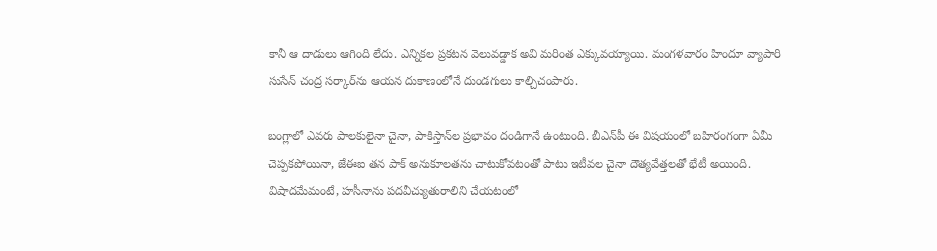కానీ ఆ దాడులు ఆగింది లేదు. ఎన్నికల ప్రకటన వెలువడ్డాక అవి మరింత ఎక్కువయ్యాయి. మంగళవారం హిందూ వ్యాపారి సుసేన్‌ చంద్ర సర్కార్‌ను ఆయన దుకాణంలోనే దుండగులు కాల్చిచంపారు.

బంగ్లాలో ఎవరు పాలకులైనా చైనా, పాకిస్తాన్‌ల ప్రభావం దండిగానే ఉంటుంది. బీఎన్‌పీ ఈ విషయంలో బహిరంగంగా ఏమీ చెప్పకపోయినా, జేఈఐ తన పాక్‌ అనుకూలతను చాటుకోవటంతో పాటు ఇటీవల చైనా దౌత్యవేత్తలతో భేటీ అయింది. విషాదమేమంటే, హసీనాను పదవీచ్యుతురాలిని చేయటంలో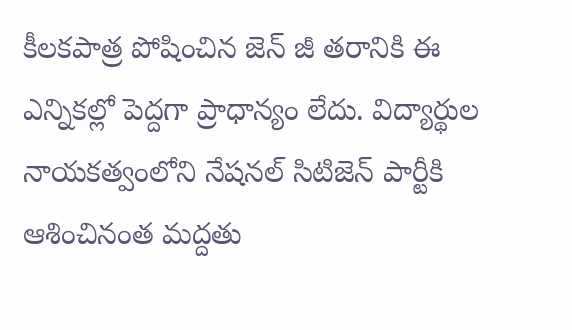కీలకపాత్ర పోషించిన జెన్‌ జీ తరానికి ఈ ఎన్నికల్లో పెద్దగా ప్రాధాన్యం లేదు. విద్యార్థుల నాయకత్వంలోని నేషనల్‌ సిటిజెన్‌ పార్టీకి ఆశించినంత మద్దతు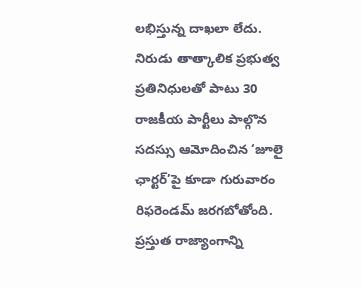లభిస్తున్న దాఖలా లేదు. నిరుడు తాత్కాలిక ప్రభుత్వ ప్రతినిధులతో పాటు 30 రాజకీయ పార్టీలు పాల్గొన సదస్సు ఆమోదించిన ‘జూలై ఛార్టర్‌’పై కూడా గురువారం రిఫరెండమ్‌ జరగబోతోంది. ప్రస్తుత రాజ్యాంగాన్ని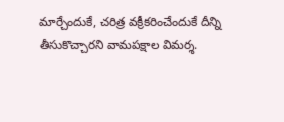మార్చేందుకే, చరిత్ర వక్రీకరించేందుకే దీన్ని తీసుకొచ్చారని వామపక్షాల విమర్శ.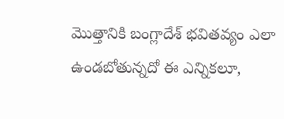మొత్తానికి బంగ్లాదేశ్‌ భవితవ్యం ఎలా ఉండబోతున్నదో ఈ ఎన్నికలూ,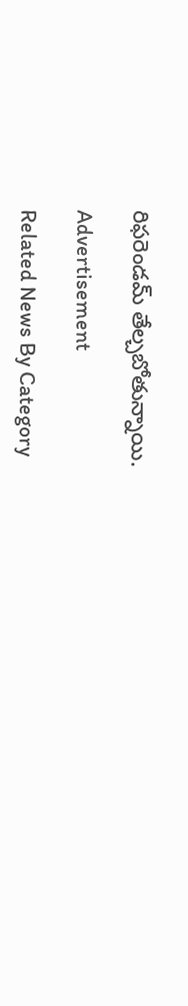రిఫరెండమ్‌ తేల్చబోతున్నాయి.

Advertisement

Related News By Category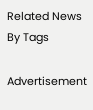Related News By Tags

Advertisement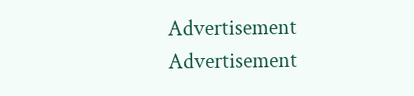Advertisement
Advertisement